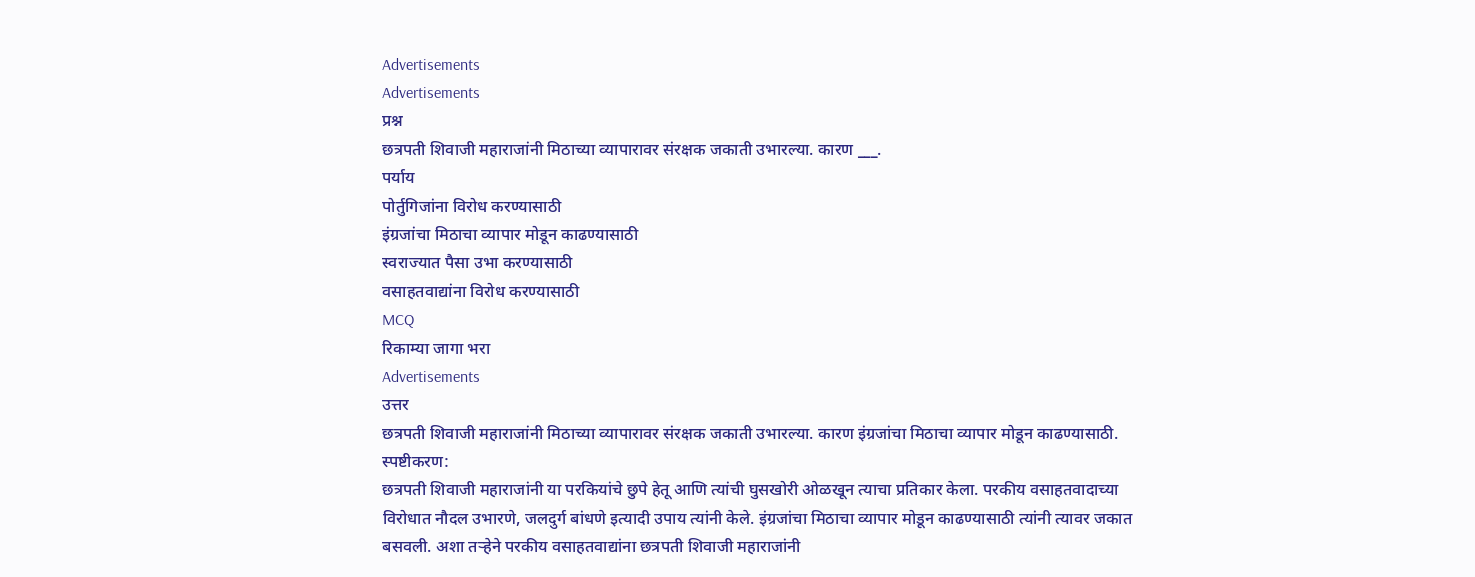Advertisements
Advertisements
प्रश्न
छत्रपती शिवाजी महाराजांनी मिठाच्या व्यापारावर संरक्षक जकाती उभारल्या. कारण ___.
पर्याय
पोर्तुगिजांना विरोध करण्यासाठी
इंग्रजांचा मिठाचा व्यापार मोडून काढण्यासाठी
स्वराज्यात पैसा उभा करण्यासाठी
वसाहतवाद्यांना विरोध करण्यासाठी
MCQ
रिकाम्या जागा भरा
Advertisements
उत्तर
छत्रपती शिवाजी महाराजांनी मिठाच्या व्यापारावर संरक्षक जकाती उभारल्या. कारण इंग्रजांचा मिठाचा व्यापार मोडून काढण्यासाठी.
स्पष्टीकरण:
छत्रपती शिवाजी महाराजांनी या परकियांचे छुपे हेतू आणि त्यांची घुसखोरी ओळखून त्याचा प्रतिकार केला. परकीय वसाहतवादाच्या विरोधात नौदल उभारणे, जलदुर्ग बांधणे इत्यादी उपाय त्यांनी केले. इंग्रजांचा मिठाचा व्यापार मोडून काढण्यासाठी त्यांनी त्यावर जकात बसवली. अशा तऱ्हेने परकीय वसाहतवाद्यांना छत्रपती शिवाजी महाराजांनी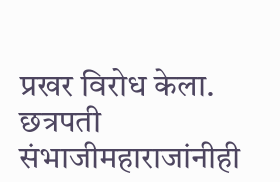प्रखर विरोध केला. छत्रपती संभाजीमहाराजांनीही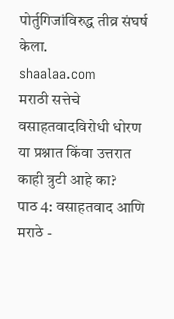पोर्तुगिजांविरुद्ध तीव्र संघर्ष केला.
shaalaa.com
मराठी सत्तेचे वसाहतवादविरोधी धोरण
या प्रश्नात किंवा उत्तरात काही त्रुटी आहे का?
पाठ 4: वसाहतवाद आणि मराठे -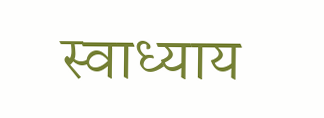स्वाध्याय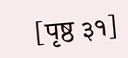[पृष्ठ ३१]